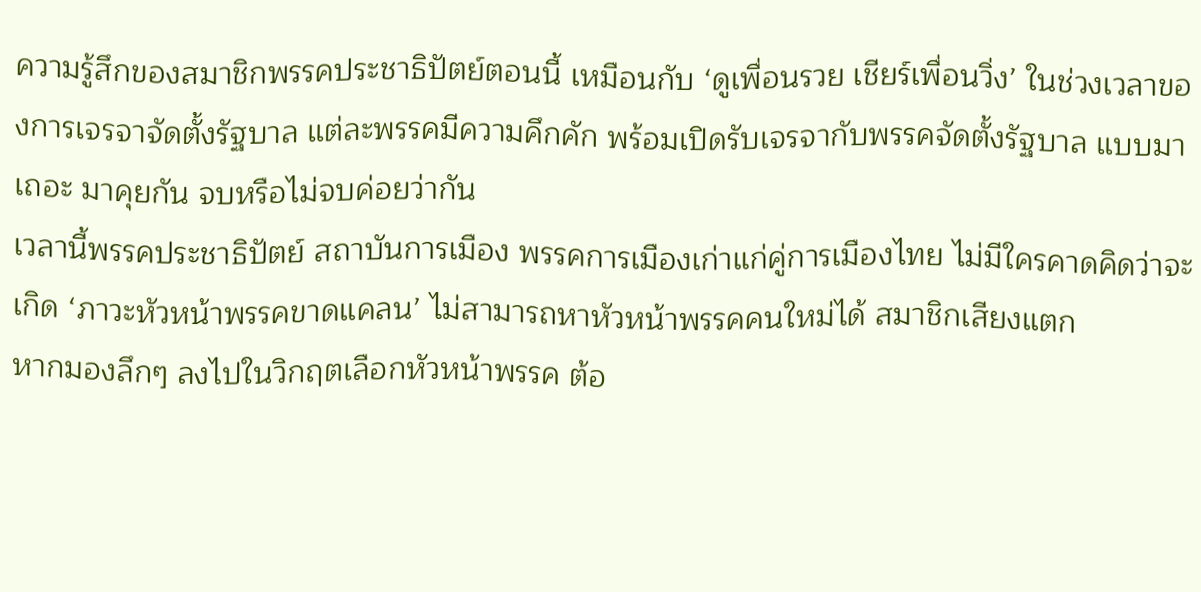ความรู้สึกของสมาชิกพรรคประชาธิปัตย์ตอนนี้ เหมือนกับ ‘ดูเพื่อนรวย เชียร์เพื่อนวิ่ง’ ในช่วงเวลาของการเจรจาจัดตั้งรัฐบาล แต่ละพรรคมีความคึกคัก พร้อมเปิดรับเจรจากับพรรคจัดตั้งรัฐบาล แบบมาเถอะ มาคุยกัน จบหรือไม่จบค่อยว่ากัน
เวลานี้พรรคประชาธิปัตย์ สถาบันการเมือง พรรคการเมืองเก่าแก่คู่การเมืองไทย ไม่มีใครคาดคิดว่าจะเกิด ‘ภาวะหัวหน้าพรรคขาดแคลน’ ไม่สามารถหาหัวหน้าพรรคคนใหม่ได้ สมาชิกเสียงแตก
หากมองลึกๆ ลงไปในวิกฤตเลือกหัวหน้าพรรค ต้อ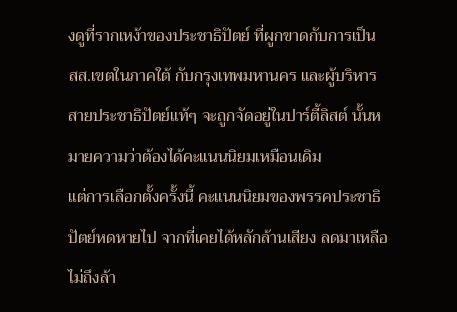งดูที่รากเหง้าของประชาธิปัตย์ ที่ผูกขาดกับการเป็น สส.เขตในภาคใต้ กับกรุงเทพมหานคร และผู้บริหารสายประชาธิปัตย์แท้ๆ จะถูกจัดอยู่ในปาร์ตี้ลิสต์ นั้นหมายความว่าต้องได้คะแนนนิยมเหมือนเดิม
แต่การเลือกตั้งครั้งนี้ คะแนนนิยมของพรรคประชาธิปัตย์หดหายไป จากที่เคยได้หลักล้านเสียง ลดมาเหลือไม่ถึงล้า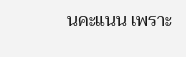นคะแนน เพราะ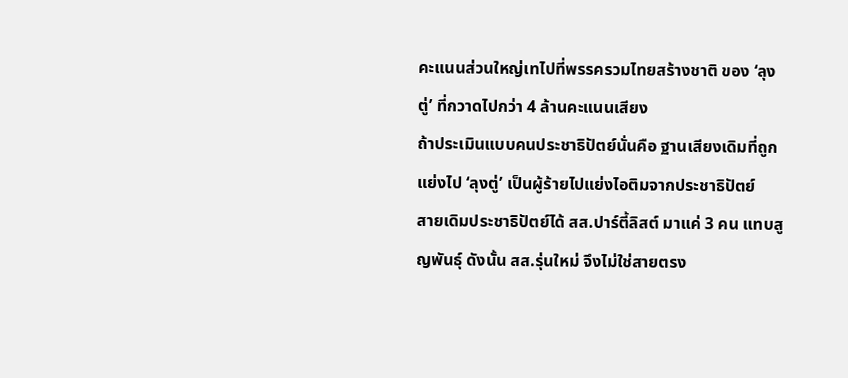คะแนนส่วนใหญ่เทไปที่พรรครวมไทยสร้างชาติ ของ ‘ลุงตู่’ ที่กวาดไปกว่า 4 ล้านคะแนนเสียง
ถ้าประเมินแบบคนประชาธิปัตย์นั่นคือ ฐานเสียงเดิมที่ถูกแย่งไป ‘ลุงตู่’ เป็นผู้ร้ายไปแย่งไอติมจากประชาธิปัตย์
สายเดิมประชาธิปัตย์ได้ สส.ปาร์ตี้ลิสต์ มาแค่ 3 คน แทบสูญพันธุ์ ดังนั้น สส.รุ่นใหม่ จึงไม่ใช่สายตรง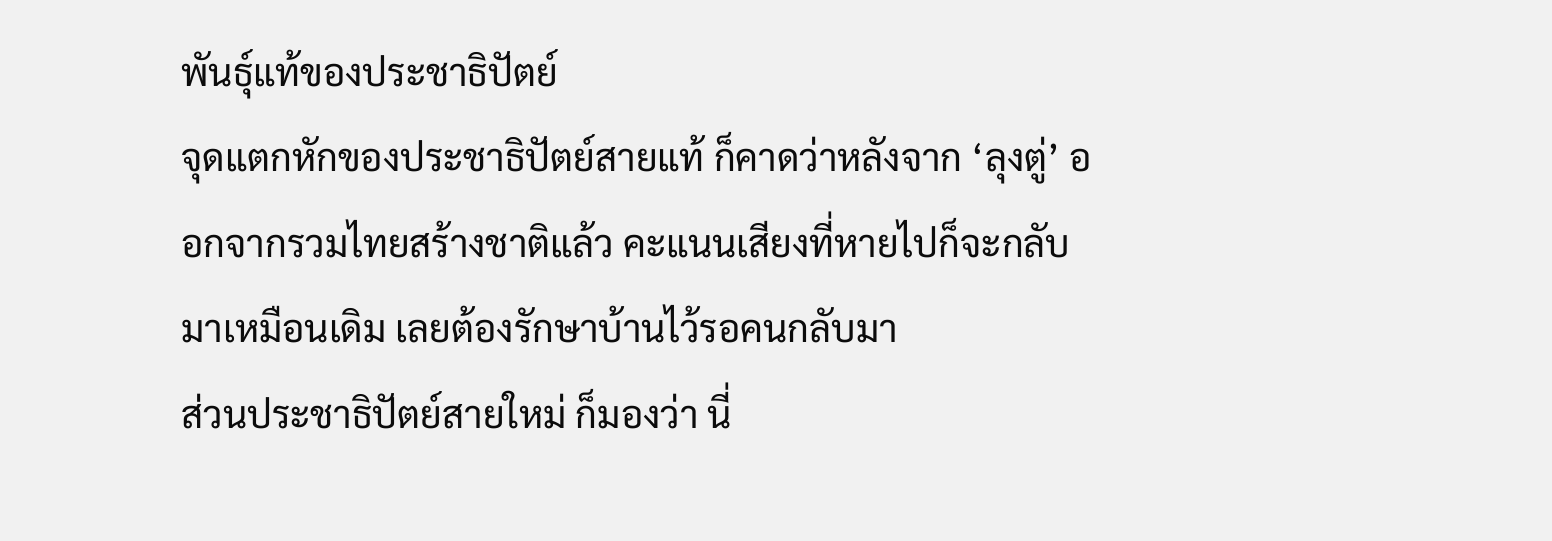พันธุ์แท้ของประชาธิปัตย์
จุดแตกหักของประชาธิปัตย์สายแท้ ก็คาดว่าหลังจาก ‘ลุงตู่’ ออกจากรวมไทยสร้างชาติแล้ว คะแนนเสียงที่หายไปก็จะกลับมาเหมือนเดิม เลยต้องรักษาบ้านไว้รอคนกลับมา
ส่วนประชาธิปัตย์สายใหม่ ก็มองว่า นี่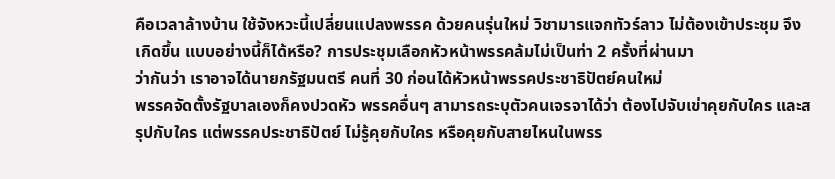คือเวลาล้างบ้าน ใช้จังหวะนี้เปลี่ยนแปลงพรรค ด้วยคนรุ่นใหม่ วิชามารแจกทัวร์ลาว ไม่ต้องเข้าประชุม จึงเกิดขึ้น แบบอย่างนี้ก็ได้หรือ? การประชุมเลือกหัวหน้าพรรคล้มไม่เป็นท่า 2 ครั้งที่ผ่านมา
ว่ากันว่า เราอาจได้นายกรัฐมนตรี คนที่ 30 ก่อนได้หัวหน้าพรรคประชาธิปัตย์คนใหม่
พรรคจัดตั้งรัฐบาลเองก็คงปวดหัว พรรคอื่นๆ สามารถระบุตัวคนเจรจาได้ว่า ต้องไปจับเข่าคุยกับใคร และสรุปกับใคร แต่พรรคประชาธิปัตย์ ไม่รู้คุยกับใคร หรือคุยกับสายไหนในพรร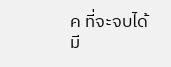ค ที่จะจบได้
มี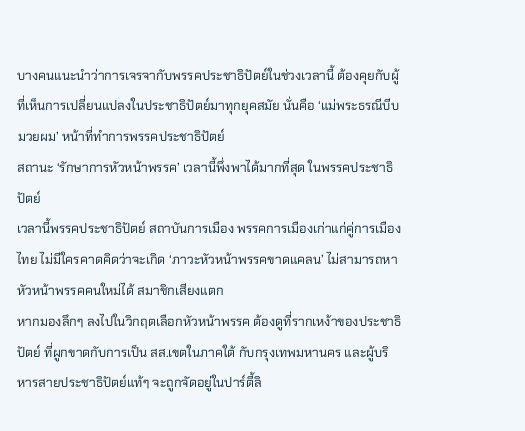บางคนแนะนำว่าการเจรจากับพรรคประชาธิปัตย์ในช่วงเวลานี้ ต้องคุยกับผู้ที่เห็นการเปลี่ยนแปลงในประชาธิปัตย์มาทุกยุคสมัย นั่นคือ ‘แม่พระธรณีบีบมวยผม’ หน้าที่ทำการพรรคประชาธิปัตย์
สถานะ ‘รักษาการหัวหน้าพรรค’ เวลานี้พึ่งพาได้มากที่สุด ในพรรคประชาธิปัตย์
เวลานี้พรรคประชาธิปัตย์ สถาบันการเมือง พรรคการเมืองเก่าแก่คู่การเมืองไทย ไม่มีใครคาดคิดว่าจะเกิด ‘ภาวะหัวหน้าพรรคขาดแคลน’ ไม่สามารถหาหัวหน้าพรรคคนใหม่ได้ สมาชิกเสียงแตก
หากมองลึกๆ ลงไปในวิกฤตเลือกหัวหน้าพรรค ต้องดูที่รากเหง้าของประชาธิปัตย์ ที่ผูกขาดกับการเป็น สส.เขตในภาคใต้ กับกรุงเทพมหานคร และผู้บริหารสายประชาธิปัตย์แท้ๆ จะถูกจัดอยู่ในปาร์ตี้ลิ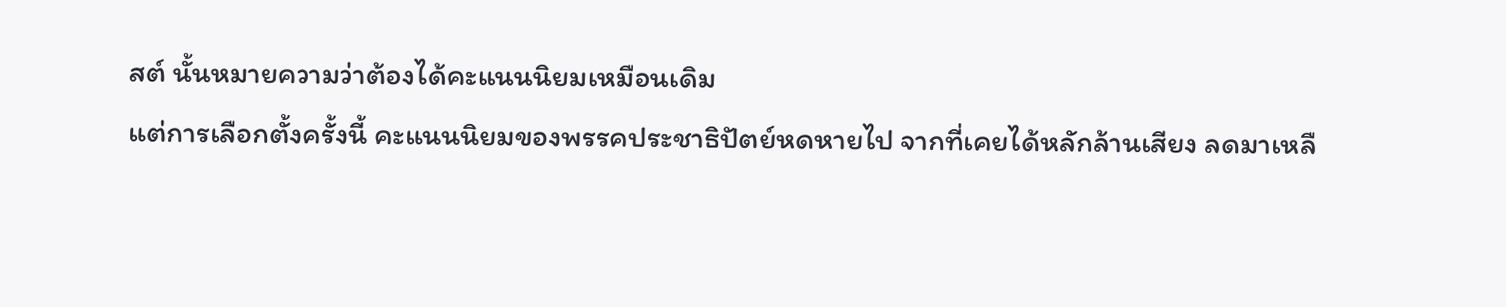สต์ นั้นหมายความว่าต้องได้คะแนนนิยมเหมือนเดิม
แต่การเลือกตั้งครั้งนี้ คะแนนนิยมของพรรคประชาธิปัตย์หดหายไป จากที่เคยได้หลักล้านเสียง ลดมาเหลื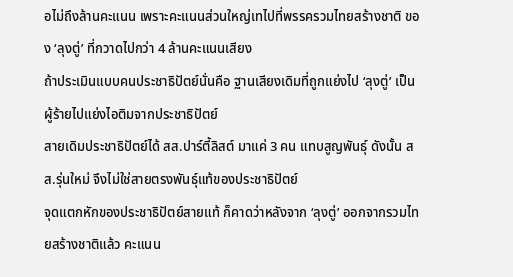อไม่ถึงล้านคะแนน เพราะคะแนนส่วนใหญ่เทไปที่พรรครวมไทยสร้างชาติ ของ ‘ลุงตู่’ ที่กวาดไปกว่า 4 ล้านคะแนนเสียง
ถ้าประเมินแบบคนประชาธิปัตย์นั่นคือ ฐานเสียงเดิมที่ถูกแย่งไป ‘ลุงตู่’ เป็นผู้ร้ายไปแย่งไอติมจากประชาธิปัตย์
สายเดิมประชาธิปัตย์ได้ สส.ปาร์ตี้ลิสต์ มาแค่ 3 คน แทบสูญพันธุ์ ดังนั้น สส.รุ่นใหม่ จึงไม่ใช่สายตรงพันธุ์แท้ของประชาธิปัตย์
จุดแตกหักของประชาธิปัตย์สายแท้ ก็คาดว่าหลังจาก ‘ลุงตู่’ ออกจากรวมไทยสร้างชาติแล้ว คะแนน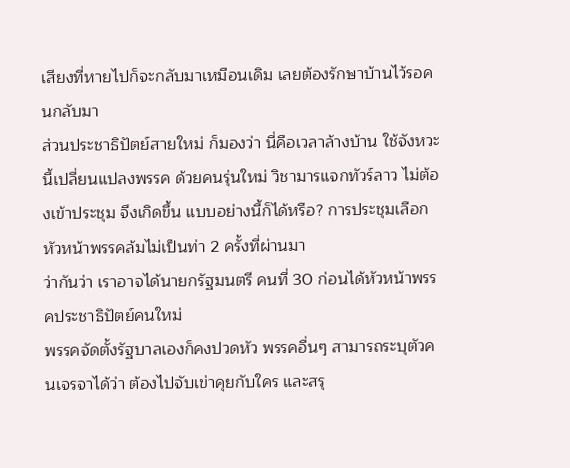เสียงที่หายไปก็จะกลับมาเหมือนเดิม เลยต้องรักษาบ้านไว้รอคนกลับมา
ส่วนประชาธิปัตย์สายใหม่ ก็มองว่า นี่คือเวลาล้างบ้าน ใช้จังหวะนี้เปลี่ยนแปลงพรรค ด้วยคนรุ่นใหม่ วิชามารแจกทัวร์ลาว ไม่ต้องเข้าประชุม จึงเกิดขึ้น แบบอย่างนี้ก็ได้หรือ? การประชุมเลือกหัวหน้าพรรคล้มไม่เป็นท่า 2 ครั้งที่ผ่านมา
ว่ากันว่า เราอาจได้นายกรัฐมนตรี คนที่ 30 ก่อนได้หัวหน้าพรรคประชาธิปัตย์คนใหม่
พรรคจัดตั้งรัฐบาลเองก็คงปวดหัว พรรคอื่นๆ สามารถระบุตัวคนเจรจาได้ว่า ต้องไปจับเข่าคุยกับใคร และสรุ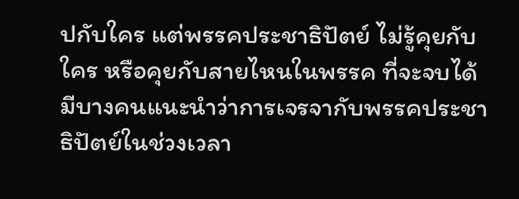ปกับใคร แต่พรรคประชาธิปัตย์ ไม่รู้คุยกับใคร หรือคุยกับสายไหนในพรรค ที่จะจบได้
มีบางคนแนะนำว่าการเจรจากับพรรคประชาธิปัตย์ในช่วงเวลา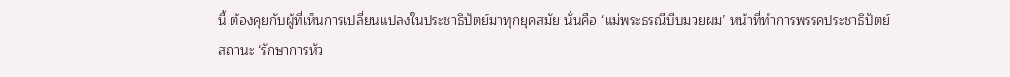นี้ ต้องคุยกับผู้ที่เห็นการเปลี่ยนแปลงในประชาธิปัตย์มาทุกยุคสมัย นั่นคือ ‘แม่พระธรณีบีบมวยผม’ หน้าที่ทำการพรรคประชาธิปัตย์
สถานะ ‘รักษาการหัว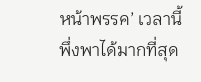หน้าพรรค’ เวลานี้พึ่งพาได้มากที่สุด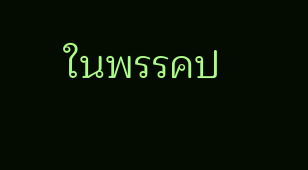ในพรรคป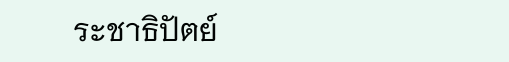ระชาธิปัตย์